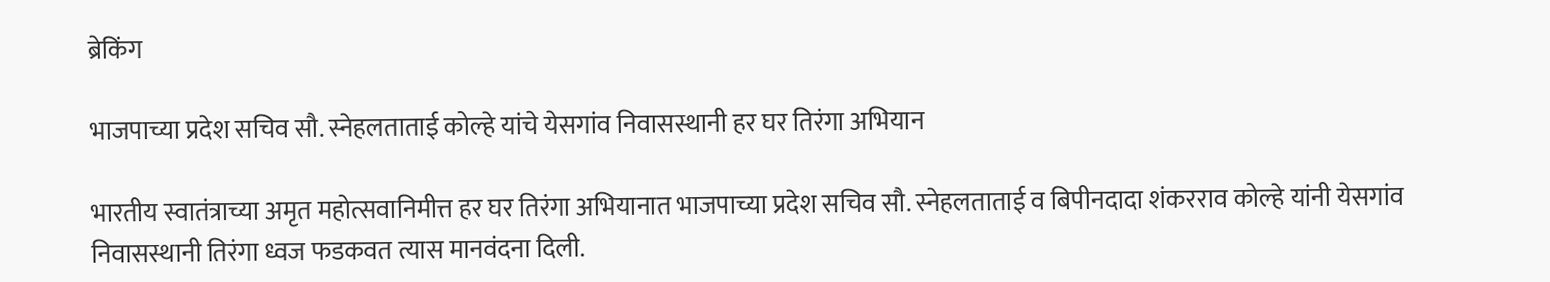ब्रेकिंग

भाजपाच्या प्रदेश सचिव सौ. स्नेहलताताई कोल्हे यांचे येसगांव निवासस्थानी हर घर तिरंगा अभियान

भारतीय स्वातंत्राच्या अमृत महोत्सवानिमीत्त हर घर तिरंगा अभियानात भाजपाच्या प्रदेश सचिव सौ. स्नेहलताताई व बिपीनदादा शंकरराव कोल्हे यांनी येसगांव निवासस्थानी तिरंगा ध्वज फडकवत त्यास मानवंदना दिली.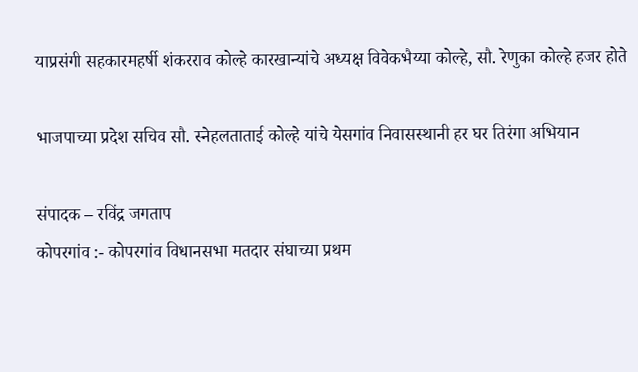याप्रसंगी सहकारमहर्षी शंकरराव कोल्हे कारखान्यांचे अध्यक्ष विवेकभैय्या कोल्हे, सौ. रेणुका कोल्हे हजर होते

भाजपाच्या प्रदेश सचिव सौ. स्नेहलताताई कोल्हे यांचे येसगांव निवासस्थानी हर घर तिरंगा अभियान

संपादक – रविंद्र जगताप
कोपरगांव :- कोपरगांव विधानसभा मतदार संघाच्या प्रथम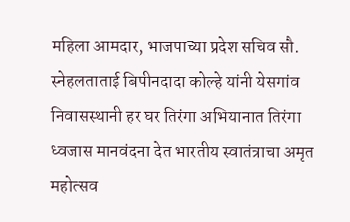महिला आमदार, भाजपाच्या प्रदेश सचिव सौ. स्नेहलताताई बिपीनदादा कोल्हे यांनी येसगांव निवासस्थानी हर घर तिरंगा अभियानात तिरंगा ध्वजास मानवंदना देत भारतीय स्वातंत्राचा अमृत महोत्सव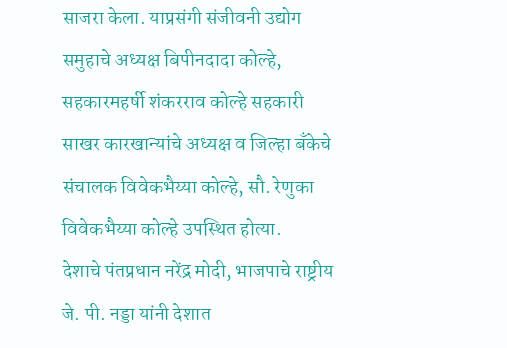साजरा केला. याप्रसंगी संजीवनी उद्योग समुहाचे अध्यक्ष बिपीनदादा कोल्हे, सहकारमहर्षी शंकरराव कोल्हे सहकारी साखर कारखान्यांचे अध्यक्ष व जिल्हा बँकेचे संचालक विवेकभैय्या कोल्हे, सौ. रेणुका विवेकभैय्या कोल्हे उपस्थित होत्या.
देशाचे पंतप्रधान नरेंद्र मोदी, भाजपाचे राष्ट्रीय जे. पी. नड्डा यांनी देशात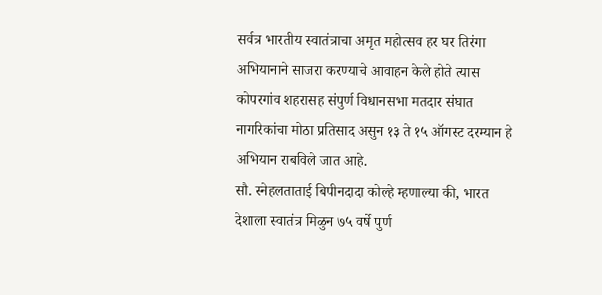सर्वत्र भारतीय स्वातंत्राचा अमृत महोत्सव हर घर तिरंगा अभियानाने साजरा करण्याचे आवाहन केले होते त्यास कोपरगांव शहरासह संपुर्ण विधानसभा मतदार संघात नागरिकांचा मोठा प्रतिसाद असुन १३ ते १५ ऑगस्ट दरम्यान हे अभियान राबविले जात आहे.
सौ. स्नेहलताताई बिपीनदादा कोल्हे म्हणाल्या की, भारत देशाला स्वातंत्र मिळुन ७५ वर्षे पुर्ण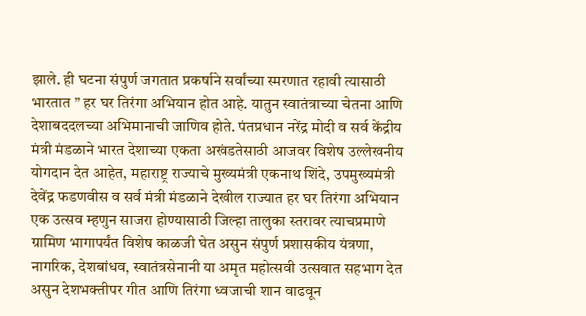झाले. ही घटना संपुर्ण जगतात प्रकर्षाने सर्वांच्या स्मरणात रहावी त्यासाठी भारतात ” हर घर तिरंगा अभियान होत आहे. यातुन स्वातंत्राच्या चेतना आणि देशाबददलच्या अभिमानाची जाणिव होते. पंतप्रधान नरेंद्र मोदी व सर्व केंद्रीय मंत्री मंडळाने भारत देशाच्या एकता अखंडतेसाठी आजवर विशेष उल्लेखनीय योगदान देत आहेत, महाराष्ट्र राज्याचे मुख्यमंत्री एकनाथ शिंदे, उपमुख्यमंत्री देवेंद्र फडणवीस व सर्व मंत्री मंडळाने देखील राज्यात हर घर तिरंगा अभियान एक उत्सव म्हणुन साजरा होण्यासाठी जिल्हा तालुका स्तरावर त्याचप्रमाणे ग्रामिण भागापर्यंत विशेष काळजी घेत असुन संपुर्ण प्रशासकीय यंत्रणा, नागरिक, देशबांधव, स्वातंत्रसेनानी या अमृत महोत्सवी उत्सवात सहभाग देत असुन देशभक्तीपर गीत आणि तिरंगा ध्वजाची शान वाढवून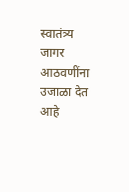स्वातंत्र्य जागर आठवणींना उजाळा देत आहे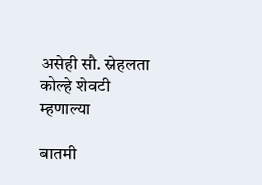असेही सौ. स्नेहलता कोल्हे शेवटी म्हणाल्या

बातमी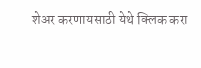शेअर करणायसाठी येथे क्लिक करा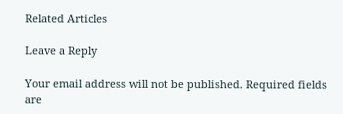Related Articles

Leave a Reply

Your email address will not be published. Required fields are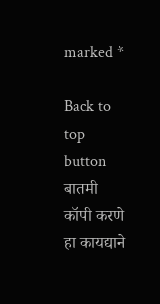marked *

Back to top button
बातमी कॉपी करणे हा कायद्याने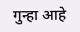गुन्हा आहे